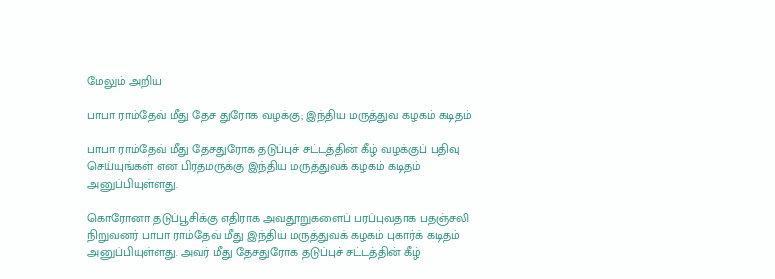மேலும் அறிய

பாபா ராம்தேவ் மீது தேச துரோக வழக்கு; இந்திய மருத்துவ கழகம் கடிதம்

பாபா ராம்தேவ் மீது தேசதுரோக தடுப்புச் சட்டத்தின் கீழ் வழக்குப் பதிவு செய்யுங்கள் என பிரதமருக்கு இந்திய மருத்துவக் கழகம் கடிதம் அனுப்பியுள்ளது.

கொரோனா தடுப்பூசிக்கு எதிராக அவதூறுகளைப் பரப்புவதாக பதஞ்சலி நிறுவனர் பாபா ராம்தேவ் மீது இந்திய மருத்துவக் கழகம் புகார்க் கடிதம் அனுப்பியுள்ளது. அவர் மீது தேசதுரோக தடுப்புச் சட்டத்தின் கீழ்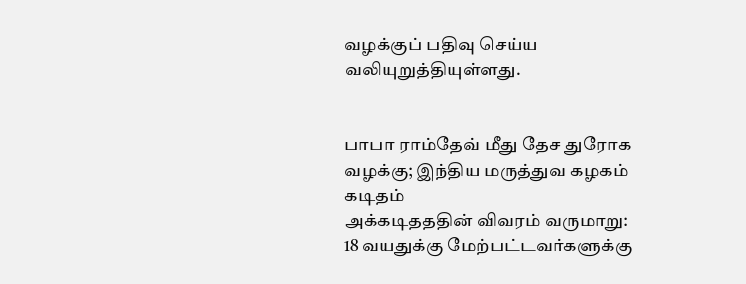வழக்குப் பதிவு செய்ய வலியுறுத்தியுள்ளது.


பாபா ராம்தேவ் மீது தேச துரோக வழக்கு; இந்திய மருத்துவ கழகம் கடிதம்
அக்கடிதததின் விவரம் வருமாறு:
18 வயதுக்கு மேற்பட்டவர்களுக்கு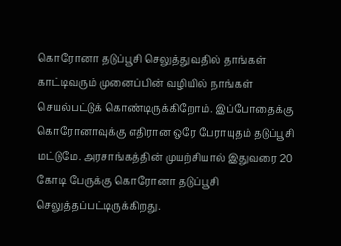கொரோனா தடுப்பூசி செலுத்துவதில் தாங்கள் காட்டிவரும் முனைப்பின் வழியில் நாங்கள் செயல்பட்டுக் கொண்டிருக்கிறோம். இப்போதைக்கு கொரோனாவுக்கு எதிரான ஒரே பேராயுதம் தடுப்பூசி மட்டுமே. அரசாங்கத்தின் முயற்சியால் இதுவரை 20 கோடி பேருக்கு கொரோனா தடுப்பூசி செலுத்தப்பட்டிருக்கிறது.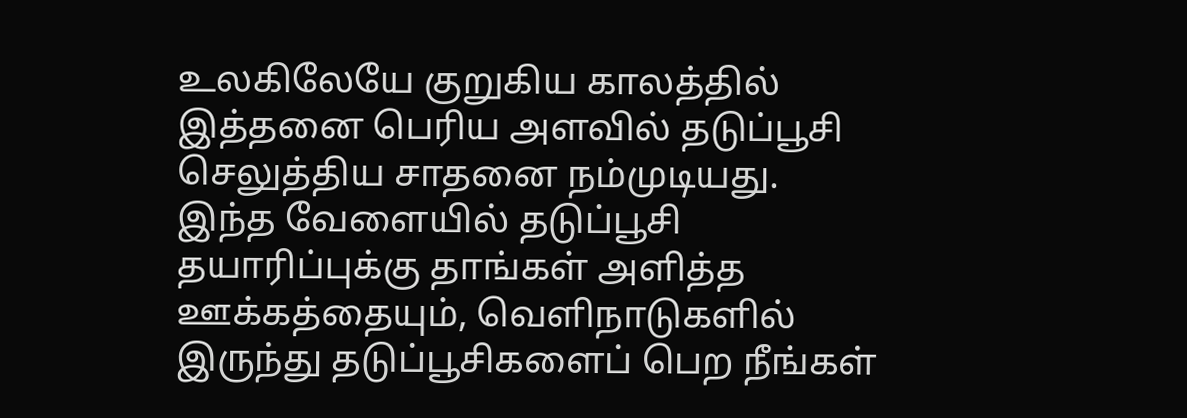உலகிலேயே குறுகிய காலத்தில் இத்தனை பெரிய அளவில் தடுப்பூசி செலுத்திய சாதனை நம்முடியது. இந்த வேளையில் தடுப்பூசி தயாரிப்புக்கு தாங்கள் அளித்த ஊக்கத்தையும், வெளிநாடுகளில் இருந்து தடுப்பூசிகளைப் பெற நீங்கள்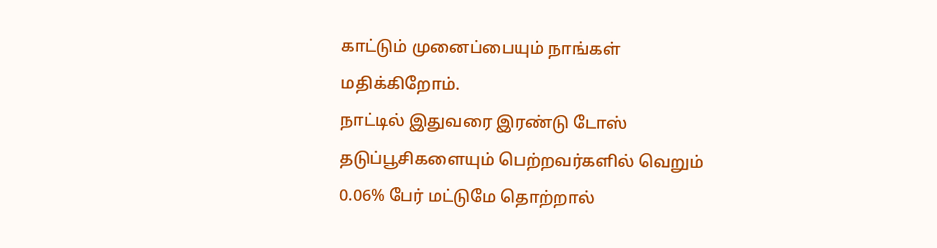காட்டும் முனைப்பையும் நாங்கள் மதிக்கிறோம்.
நாட்டில் இதுவரை இரண்டு டோஸ் தடுப்பூசிகளையும் பெற்றவர்களில் வெறும்  0.06% பேர் மட்டுமே தொற்றால்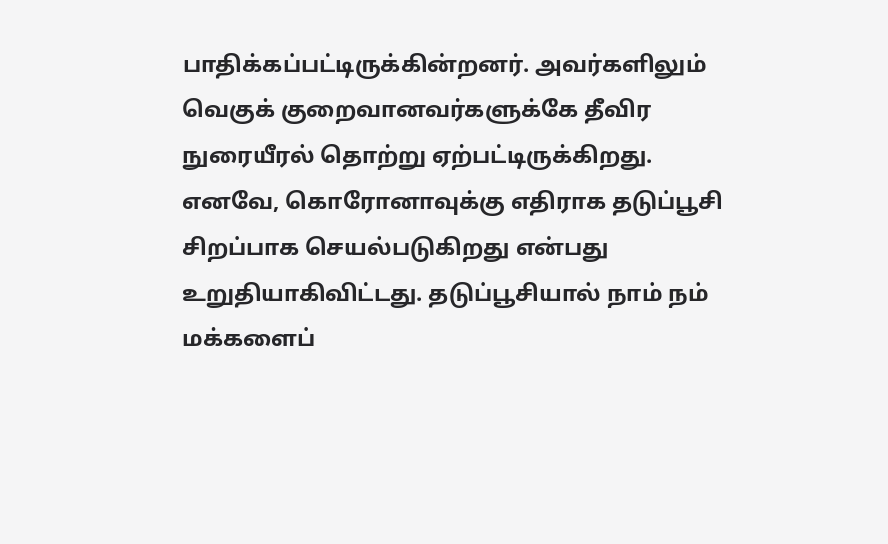பாதிக்கப்பட்டிருக்கின்றனர். அவர்களிலும் வெகுக் குறைவானவர்களுக்கே தீவிர நுரையீரல் தொற்று ஏற்பட்டிருக்கிறது.
எனவே, கொரோனாவுக்கு எதிராக தடுப்பூசி சிறப்பாக செயல்படுகிறது என்பது உறுதியாகிவிட்டது. தடுப்பூசியால் நாம் நம் மக்களைப்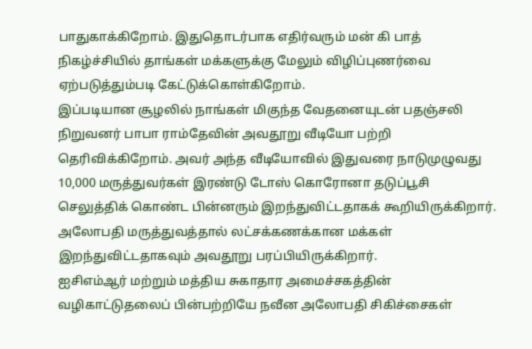பாதுகாக்கிறோம். இதுதொடர்பாக எதிர்வரும் மன் கி பாத் நிகழ்ச்சியில் தாங்கள் மக்களுக்கு மேலும் விழிப்புணர்வை ஏற்படுத்தும்படி கேட்டுக்கொள்கிறோம்.
இப்படியான சூழலில் நாங்கள் மிகுந்த வேதனையுடன் பதஞ்சலி நிறுவனர் பாபா ராம்தேவின் அவதூறு வீடியோ பற்றி தெரிவிக்கிறோம். அவர் அந்த வீடியோவில் இதுவரை நாடுமுழுவது 10,000 மருத்துவர்கள் இரண்டு டோஸ் கொரோனா தடுப்பூசி செலுத்திக் கொண்ட பின்னரும் இறந்துவிட்டதாகக் கூறியிருக்கிறார். அலோபதி மருத்துவத்தால் லட்சக்கணக்கான மக்கள் இறந்துவிட்டதாகவும் அவதூறு பரப்பியிருக்கிறார்.
ஐசிஎம்ஆர் மற்றும் மத்திய சுகாதார அமைச்சகத்தின் வழிகாட்டுதலைப் பின்பற்றியே நவீன அலோபதி சிகிச்சைகள்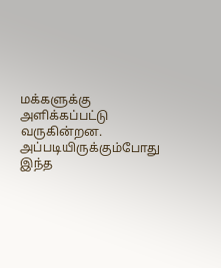மக்களுக்கு அளிக்கப்பட்டு வருகின்றன. அப்படியிருக்கும்போது இந்த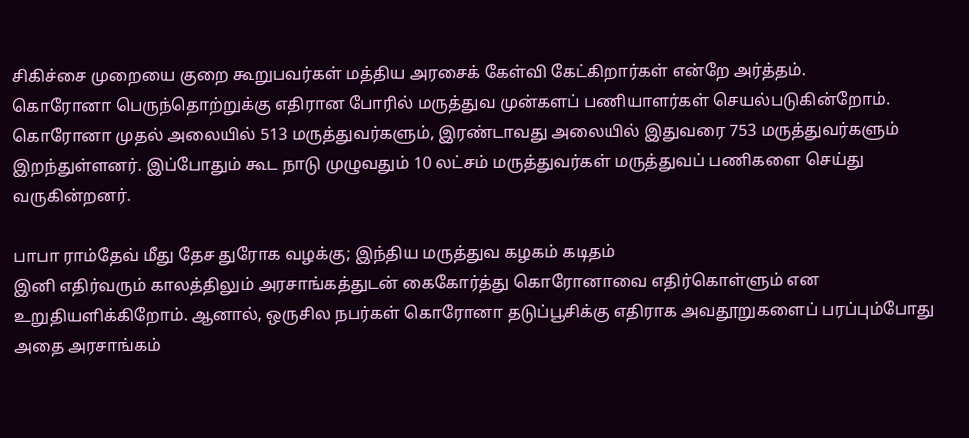சிகிச்சை முறையை குறை கூறுபவர்கள் மத்திய அரசைக் கேள்வி கேட்கிறார்கள் என்றே அர்த்தம்.
கொரோனா பெருந்தொற்றுக்கு எதிரான போரில் மருத்துவ முன்களப் பணியாளர்கள் செயல்படுகின்றோம்.
கொரோனா முதல் அலையில் 513 மருத்துவர்களும், இரண்டாவது அலையில் இதுவரை 753 மருத்துவர்களும் இறந்துள்ளனர். இப்போதும் கூட நாடு முழுவதும் 10 லட்சம் மருத்துவர்கள் மருத்துவப் பணிகளை செய்து வருகின்றனர்.

பாபா ராம்தேவ் மீது தேச துரோக வழக்கு; இந்திய மருத்துவ கழகம் கடிதம்
இனி எதிர்வரும் காலத்திலும் அரசாங்கத்துடன் கைகோர்த்து கொரோனாவை எதிர்கொள்ளும் என உறுதியளிக்கிறோம். ஆனால், ஒருசில நபர்கள் கொரோனா தடுப்பூசிக்கு எதிராக அவதூறுகளைப் பரப்பும்போது அதை அரசாங்கம்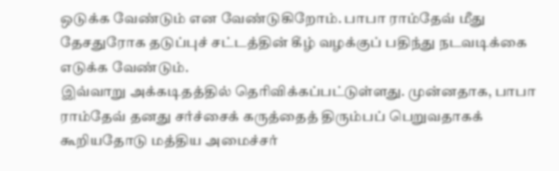ஒடுக்க வேண்டும் என வேண்டுகிறோம். பாபா ராம்தேவ் மீது தேசதுரோக தடுப்புச் சட்டத்தின் கீழ் வழக்குப் பதிந்து நடவடிக்கை எடுக்க வேண்டும்.
இவ்வாறு அக்கடிதத்தில் தெரிவிக்கப்பட்டுள்ளது. முன்னதாக, பாபா ராம்தேவ் தனது சர்ச்சைக் கருத்தைத் திரும்பப் பெறுவதாகக் கூறியதோடு மத்திய அமைச்சர்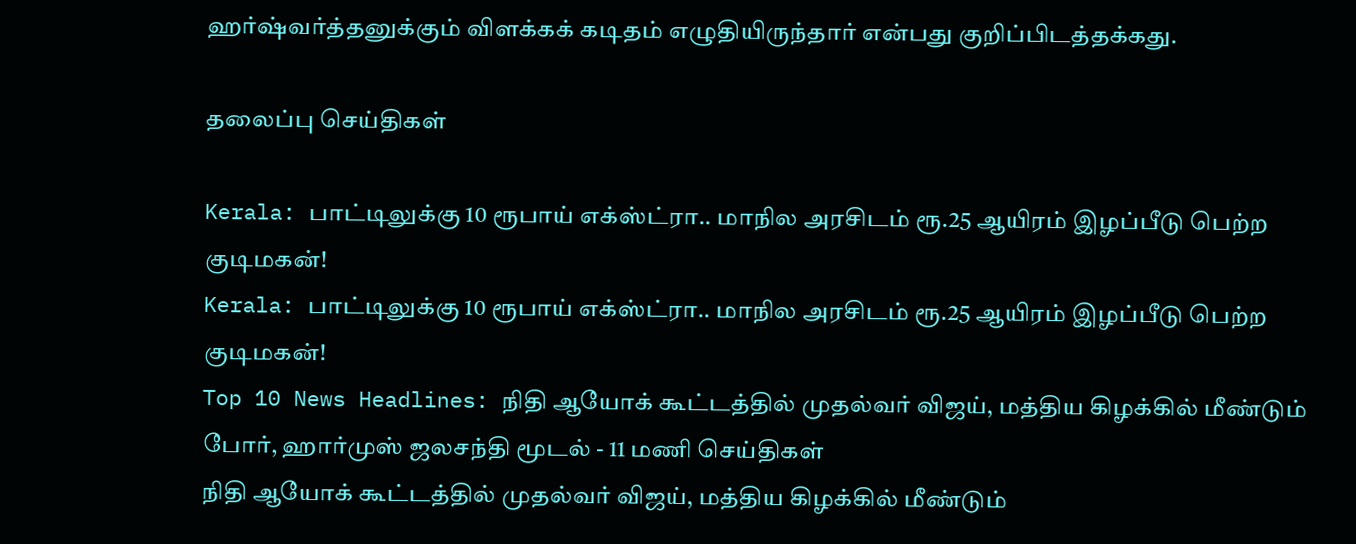ஹர்ஷ்வர்த்தனுக்கும் விளக்கக் கடிதம் எழுதியிருந்தார் என்பது குறிப்பிடத்தக்கது.

தலைப்பு செய்திகள்

Kerala: பாட்டிலுக்கு 10 ரூபாய் எக்ஸ்ட்ரா.. மாநில அரசிடம் ரூ.25 ஆயிரம் இழப்பீடு பெற்ற குடிமகன்!
Kerala: பாட்டிலுக்கு 10 ரூபாய் எக்ஸ்ட்ரா.. மாநில அரசிடம் ரூ.25 ஆயிரம் இழப்பீடு பெற்ற குடிமகன்!
Top 10 News Headlines: நிதி ஆயோக் கூட்டத்தில் முதல்வர் விஜய், மத்திய கிழக்கில் மீண்டும் போர், ஹார்முஸ் ஜலசந்தி மூடல் - 11 மணி செய்திகள்
நிதி ஆயோக் கூட்டத்தில் முதல்வர் விஜய், மத்திய கிழக்கில் மீண்டும்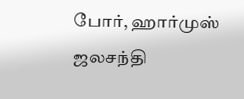போர், ஹார்முஸ் ஜலசந்தி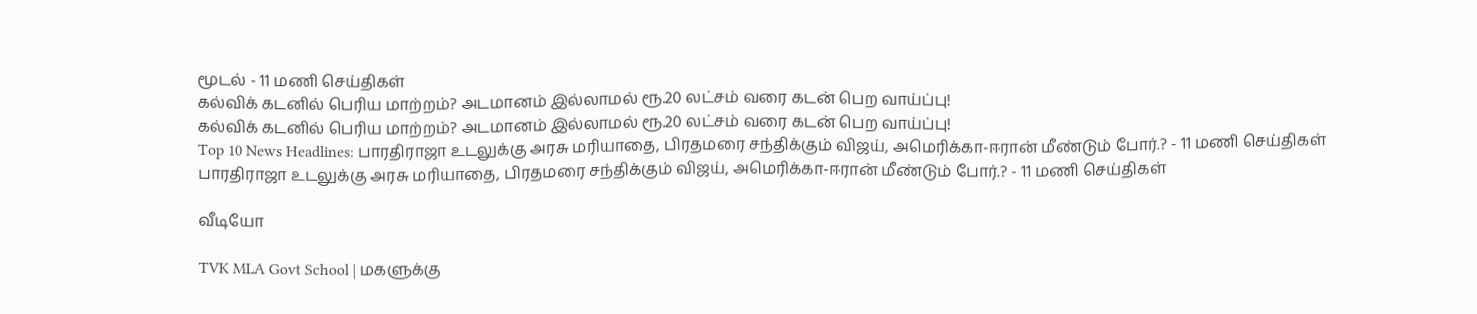மூடல் - 11 மணி செய்திகள்
கல்விக் கடனில் பெரிய மாற்றம்? அடமானம் இல்லாமல் ரூ.20 லட்சம் வரை கடன் பெற வாய்ப்பு!
கல்விக் கடனில் பெரிய மாற்றம்? அடமானம் இல்லாமல் ரூ.20 லட்சம் வரை கடன் பெற வாய்ப்பு!
Top 10 News Headlines: பாரதிராஜா உடலுக்கு அரசு மரியாதை, பிரதமரை சந்திக்கும் விஜய், அமெரிக்கா-ஈரான் மீண்டும் போர்.? - 11 மணி செய்திகள்
பாரதிராஜா உடலுக்கு அரசு மரியாதை, பிரதமரை சந்திக்கும் விஜய், அமெரிக்கா-ஈரான் மீண்டும் போர்.? - 11 மணி செய்திகள்

வீடியோ

TVK MLA Govt School | மகளுக்கு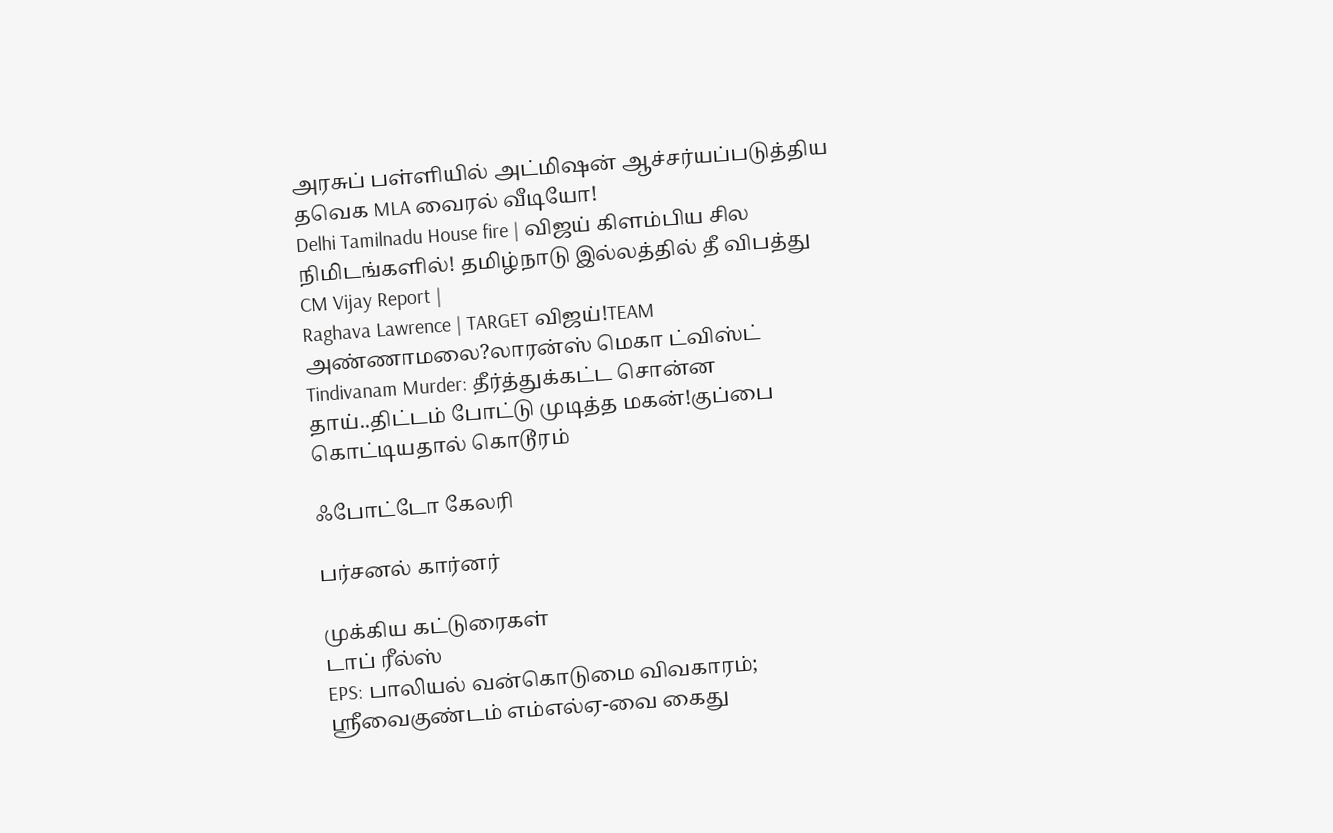அரசுப் பள்ளியில் அட்மிஷன் ஆச்சர்யப்படுத்திய தவெக MLA வைரல் வீடியோ!
Delhi Tamilnadu House fire | விஜய் கிளம்பிய சில நிமிடங்களில்! தமிழ்நாடு இல்லத்தில் தீ விபத்து
CM Vijay Report |
Raghava Lawrence | TARGET விஜய்!TEAM அண்ணாமலை?லாரன்ஸ் மெகா ட்விஸ்ட்
Tindivanam Murder: தீர்த்துக்கட்ட சொன்ன தாய்..திட்டம் போட்டு முடித்த மகன்!குப்பை கொட்டியதால் கொடூரம்

ஃபோட்டோ கேலரி

பர்சனல் கார்னர்

முக்கிய கட்டுரைகள்
டாப் ரீல்ஸ்
EPS: பாலியல் வன்கொடுமை விவகாரம்; ஸ்ரீவைகுண்டம் எம்எல்ஏ-வை கைது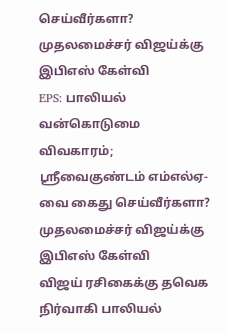செய்வீர்களா? முதலமைச்சர் விஜய்க்கு இபிஎஸ் கேள்வி
EPS: பாலியல் வன்கொடுமை விவகாரம்; ஸ்ரீவைகுண்டம் எம்எல்ஏ-வை கைது செய்வீர்களா? முதலமைச்சர் விஜய்க்கு இபிஎஸ் கேள்வி
விஜய் ரசிகைக்கு தவெக நிர்வாகி பாலியல்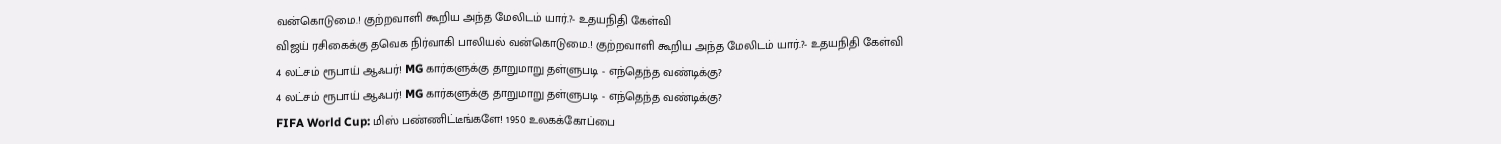வன்கொடுமை.! குற்றவாளி கூறிய அந்த மேலிடம் யார்.?- உதயநிதி கேள்வி
விஜய் ரசிகைக்கு தவெக நிர்வாகி பாலியல் வன்கொடுமை.! குற்றவாளி கூறிய அந்த மேலிடம் யார்.?- உதயநிதி கேள்வி
4 லட்சம் ரூபாய் ஆஃபர்! MG கார்களுக்கு தாறுமாறு தள்ளுபடி - எந்தெந்த வண்டிக்கு?
4 லட்சம் ரூபாய் ஆஃபர்! MG கார்களுக்கு தாறுமாறு தள்ளுபடி - எந்தெந்த வண்டிக்கு?
FIFA World Cup: மிஸ் பண்ணிட்டீங்களே! 1950 உலகக்கோப்பை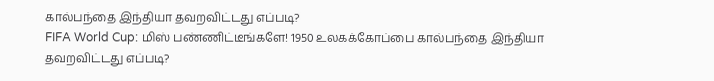கால்பந்தை இந்தியா தவறவிட்டது எப்படி?
FIFA World Cup: மிஸ் பண்ணிட்டீங்களே! 1950 உலகக்கோப்பை கால்பந்தை இந்தியா தவறவிட்டது எப்படி?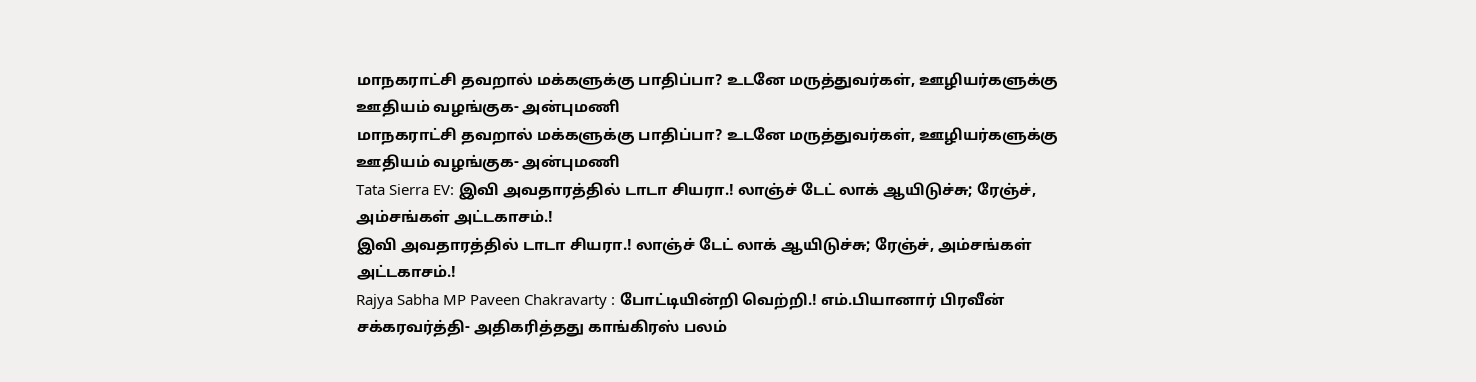மாநகராட்சி தவறால் மக்களுக்கு பாதிப்பா? உடனே மருத்துவர்கள், ஊழியர்களுக்கு ஊதியம் வழங்குக- அன்புமணி
மாநகராட்சி தவறால் மக்களுக்கு பாதிப்பா? உடனே மருத்துவர்கள், ஊழியர்களுக்கு ஊதியம் வழங்குக- அன்புமணி
Tata Sierra EV: இவி அவதாரத்தில் டாடா சியரா.! லாஞ்ச் டேட் லாக் ஆயிடுச்சு; ரேஞ்ச், அம்சங்கள் அட்டகாசம்.!
இவி அவதாரத்தில் டாடா சியரா.! லாஞ்ச் டேட் லாக் ஆயிடுச்சு; ரேஞ்ச், அம்சங்கள் அட்டகாசம்.!
Rajya Sabha MP Paveen Chakravarty : போட்டியின்றி வெற்றி.! எம்.பியானார் பிரவீன் சக்கரவர்த்தி- அதிகரித்தது காங்கிரஸ் பலம்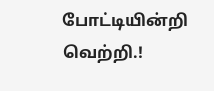போட்டியின்றி வெற்றி.!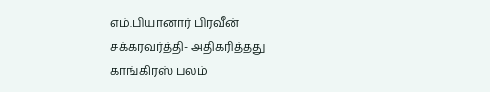எம்.பியானார் பிரவீன் சக்கரவர்த்தி- அதிகரித்தது காங்கிரஸ் பலம்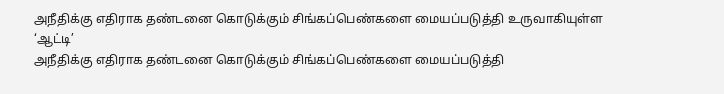அநீதிக்கு எதிராக தண்டனை கொடுக்கும் சிங்கப்பெண்களை மையப்படுத்தி உருவாகியுள்ள ‘ஆட்டி’
அநீதிக்கு எதிராக தண்டனை கொடுக்கும் சிங்கப்பெண்களை மையப்படுத்தி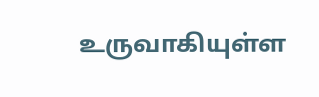உருவாகியுள்ள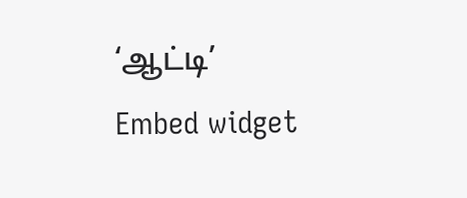‘ஆட்டி’
Embed widget